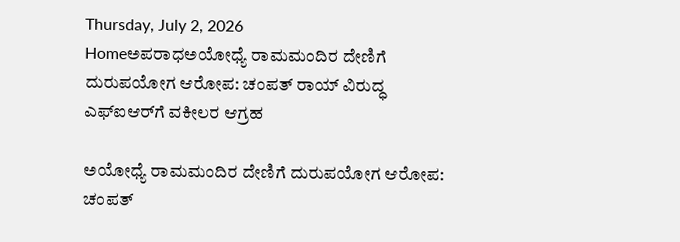Thursday, July 2, 2026
Homeಅಪರಾಧಅಯೋಧ್ಯೆ ರಾಮಮಂದಿರ ದೇಣಿಗೆ ದುರುಪಯೋಗ ಆರೋಪ: ಚಂಪತ್ ರಾಯ್ ವಿರುದ್ಧ ಎಫ್‌ಐಆರ್‌ಗೆ ವಕೀಲರ ಆಗ್ರಹ

ಅಯೋಧ್ಯೆ ರಾಮಮಂದಿರ ದೇಣಿಗೆ ದುರುಪಯೋಗ ಆರೋಪ: ಚಂಪತ್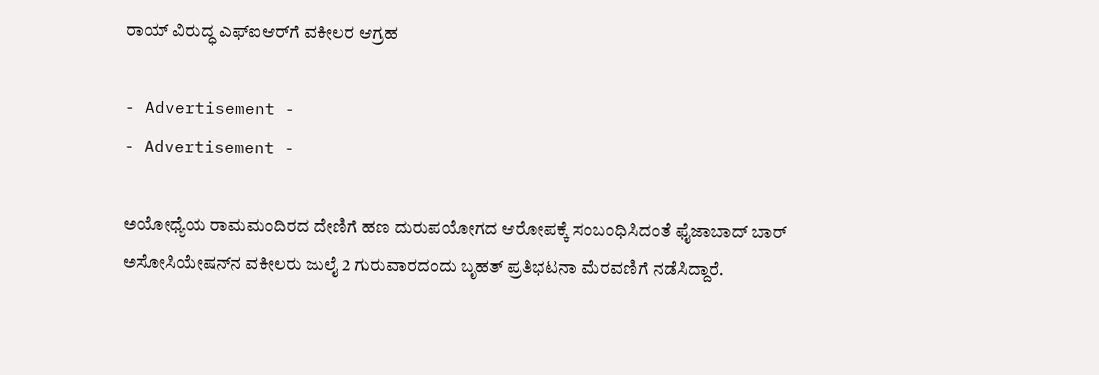ರಾಯ್ ವಿರುದ್ಧ ಎಫ್‌ಐಆರ್‌ಗೆ ವಕೀಲರ ಆಗ್ರಹ

- Advertisement -
- Advertisement -

ಅಯೋಧ್ಯೆಯ ರಾಮಮಂದಿರದ ದೇಣಿಗೆ ಹಣ ದುರುಪಯೋಗದ ಆರೋಪಕ್ಕೆ ಸಂಬಂಧಿಸಿದಂತೆ ಫೈಜಾಬಾದ್ ಬಾರ್ ಅಸೋಸಿಯೇಷನ್‌ನ ವಕೀಲರು ಜುಲೈ 2 ಗುರುವಾರದಂದು ಬೃಹತ್ ಪ್ರತಿಭಟನಾ ಮೆರವಣಿಗೆ ನಡೆಸಿದ್ದಾರೆ.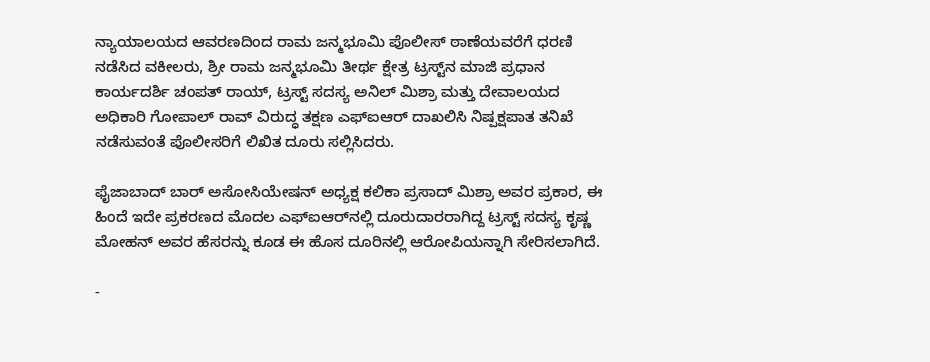ನ್ಯಾಯಾಲಯದ ಆವರಣದಿಂದ ರಾಮ ಜನ್ಮಭೂಮಿ ಪೊಲೀಸ್ ಠಾಣೆಯವರೆಗೆ ಧರಣಿ ನಡೆಸಿದ ವಕೀಲರು, ಶ್ರೀ ರಾಮ ಜನ್ಮಭೂಮಿ ತೀರ್ಥ ಕ್ಷೇತ್ರ ಟ್ರಸ್ಟ್‌ನ ಮಾಜಿ ಪ್ರಧಾನ ಕಾರ್ಯದರ್ಶಿ ಚಂಪತ್ ರಾಯ್, ಟ್ರಸ್ಟ್ ಸದಸ್ಯ ಅನಿಲ್ ಮಿಶ್ರಾ ಮತ್ತು ದೇವಾಲಯದ ಅಧಿಕಾರಿ ಗೋಪಾಲ್ ರಾವ್ ವಿರುದ್ಧ ತಕ್ಷಣ ಎಫ್‌ಐಆರ್ ದಾಖಲಿಸಿ ನಿಷ್ಪಕ್ಷಪಾತ ತನಿಖೆ ನಡೆಸುವಂತೆ ಪೊಲೀಸರಿಗೆ ಲಿಖಿತ ದೂರು ಸಲ್ಲಿಸಿದರು.

ಫೈಜಾಬಾದ್ ಬಾರ್ ಅಸೋಸಿಯೇಷನ್ ಅಧ್ಯಕ್ಷ ಕಲಿಕಾ ಪ್ರಸಾದ್ ಮಿಶ್ರಾ ಅವರ ಪ್ರಕಾರ, ಈ ಹಿಂದೆ ಇದೇ ಪ್ರಕರಣದ ಮೊದಲ ಎಫ್‌ಐಆರ್‌ನಲ್ಲಿ ದೂರುದಾರರಾಗಿದ್ದ ಟ್ರಸ್ಟ್ ಸದಸ್ಯ ಕೃಷ್ಣ ಮೋಹನ್ ಅವರ ಹೆಸರನ್ನು ಕೂಡ ಈ ಹೊಸ ದೂರಿನಲ್ಲಿ ಆರೋಪಿಯನ್ನಾಗಿ ಸೇರಿಸಲಾಗಿದೆ.

-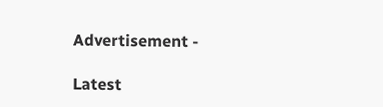Advertisement -

Latest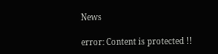News

error: Content is protected !!